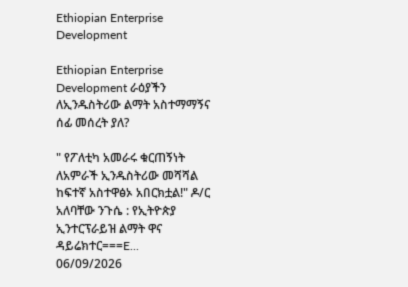Ethiopian Enterprise Development

Ethiopian Enterprise Development ራዕያችን ለኢንዱስትሪው ልማት አስተማማኝና ሰፊ መሰረት ያለ?

" የፖለቲካ አመራሩ ቁርጠኝነት ለአምራች ኢንዱስትሪው መሻሻል ከፍተኛ አስተዋፅኦ አበርክቷል!" ዶ/ር አለባቸው ንጉሴ : የኢትዮጵያ ኢንተርፕራይዝ ልማት ዋና ዳይሬክተር===E...
06/09/2026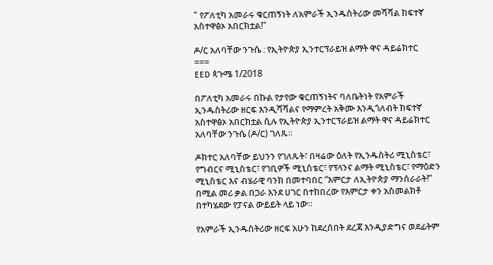" የፖለቲካ አመራሩ ቁርጠኝነት ለአምራች ኢንዱስትሪው መሻሻል ከፍተኛ አስተዋፅኦ አበርክቷል!"

ዶ/ር አለባቸው ንጉሴ : የኢትዮጵያ ኢንተርፕራይዝ ልማት ዋና ዳይሬክተር
===
EED ጳጉሜ 1/2018

በፖለቲካ አመራሩ በኩል የታየው ቁርጠኝነትና ባለቤትነት የአምራች ኢንዱስትሪው ዘርፍ እንዲሻሻልና የማምረት አቅሙ እንዲጎለብት ከፍተኛ አስተዋፅኦ አበርክቷል ሲሉ የኢትዮጵያ ኢንተርፕራይዝ ልማት ዋና ዳይሬክተር አለባቸው ንጉሴ (ዶ/ር) ገለጹ።

ዶክተር አለባቸው ይህንን የገለጹት፣ በዛሬው ዕለት የኢንዱስትሪ ሚኒስቴር፣ የግብርና ሚኒስቴር፣ የገቢዎች ሚኒስቴር፣ የፕላንና ልማት ሚኒስቴር፣ የማዕድን ሚኒስቴር እና ብሄራዊ ባንክ በመተባበር “እምርታ ለኢትዮጵያ ማንሰራራት!” በሚል መሪ ቃል በጋራ እንደ ሀገር በተከበረው የእምርታ ቀን አስመልክቶ በተካሄደው የፓናል ውይይት ላይ ነው።

የአምራች ኢንዱስትሪው ዘርፍ አሁን ከደረሰበት ደረጃ እንዲያድግና ወደፊትም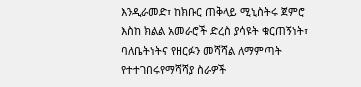እንዲራመድ፣ ከክቡር ጠቅላይ ሚኒስትሩ ጀምሮ እስከ ክልል አመራሮች ድረስ ያሳዩት ቁርጠኝነት፣ ባለቤትነትና የዘርፉን መሻሻል ለማምጣት የተተገበሩየማሻሻያ ስራዎች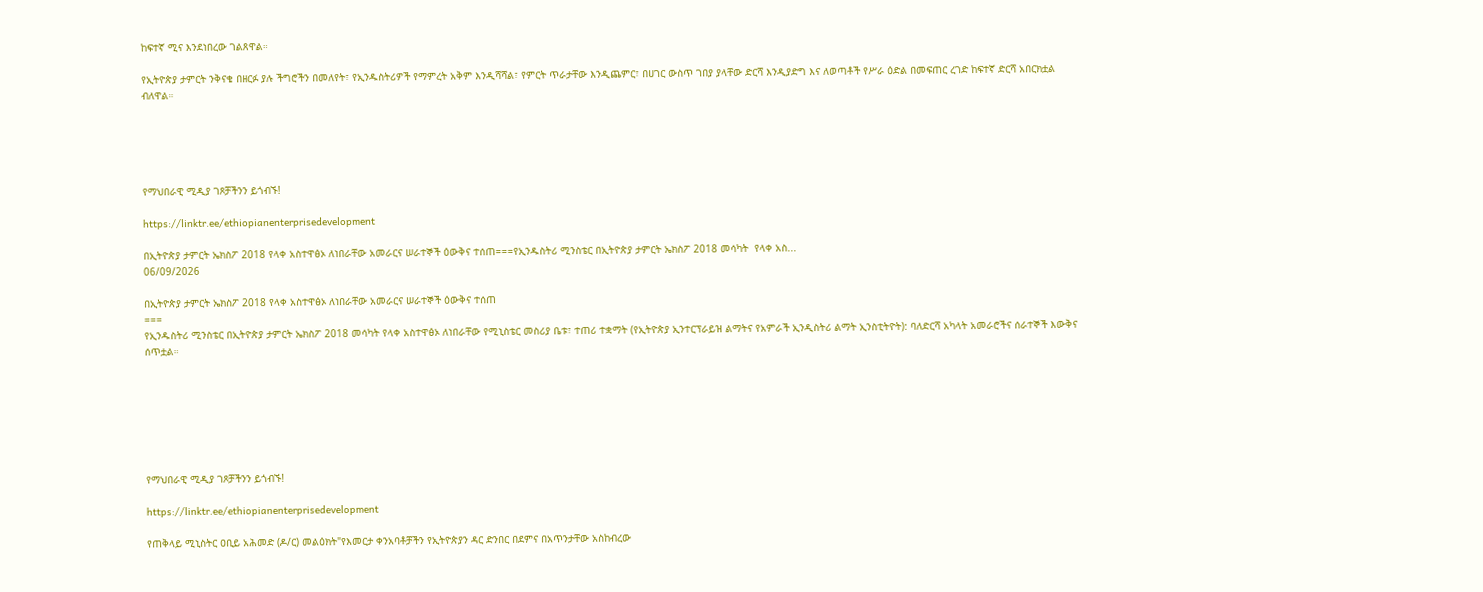ከፍተኛ ሚና እንደነበረው ገልጸዋል።

የኢትዮጵያ ታምርት ንቅናቄ በዘርፉ ያሉ ችግሮችን በመለየት፣ የኢንዱስትሪዎች የማምረት አቅም እንዲሻሻል፣ የምርት ጥራታቸው እንዲጨምር፣ በሀገር ውስጥ ገበያ ያላቸው ድርሻ እንዲያድግ እና ለወጣቶች የሥራ ዕድል በመፍጠር ረገድ ከፍተኛ ድርሻ አበርክቷል ብለዋል።





የማህበራዊ ሚዲያ ገጾቻችንን ይጎብኙ!

https://linktr.ee/ethiopianenterprisedevelopment

በኢትዮጵያ ታምርት ኤክስፖ 2018 የላቀ አስተዋፅኦ ለነበራቸው አመራርና ሠራተኞች ዕውቅና ተሰጠ===የኢንዱስትሪ ሚንስቴር በኢትዮጵያ ታምርት ኤክስፖ 2018 መሳካት  የላቀ አስ...
06/09/2026

በኢትዮጵያ ታምርት ኤክስፖ 2018 የላቀ አስተዋፅኦ ለነበራቸው አመራርና ሠራተኞች ዕውቅና ተሰጠ
===
የኢንዱስትሪ ሚንስቴር በኢትዮጵያ ታምርት ኤክስፖ 2018 መሳካት የላቀ አስተዋፅኦ ለነበራቸው የሚኒስቴር መስሪያ ቤቱ፣ ተጠሪ ተቋማት (የኢትዮጵያ ኢንተርፕራይዝ ልማትና የአምራች ኢንዲስትሪ ልማት ኢንስቲትዮት): ባለድርሻ አካላት አመራሮችና ሰራተኞች እውቅና ሰጥቷል።







የማህበራዊ ሚዲያ ገጾቻችንን ይጎብኙ!

https://linktr.ee/ethiopianenterprisedevelopment

የጠቅላይ ሚኒስትር ዐቢይ አሕመድ (ዶ/ር) መልዕክት"የእመርታ ቀንአባቶቻችን የኢትዮጵያን ዳር ድንበር በደምና በአጥንታቸው አስከብረው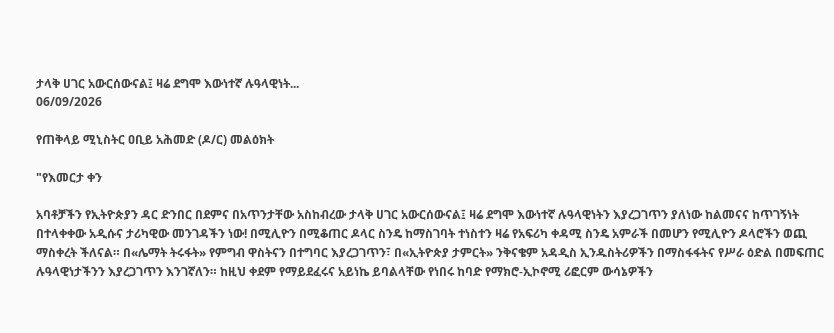ታላቅ ሀገር አውርሰውናል፤ ዛሬ ደግሞ እውነተኛ ሉዓላዊነት...
06/09/2026

የጠቅላይ ሚኒስትር ዐቢይ አሕመድ (ዶ/ር) መልዕክት

"የእመርታ ቀን

አባቶቻችን የኢትዮጵያን ዳር ድንበር በደምና በአጥንታቸው አስከብረው ታላቅ ሀገር አውርሰውናል፤ ዛሬ ደግሞ እውነተኛ ሉዓላዊነትን እያረጋገጥን ያለነው ከልመናና ከጥገኝነት በተላቀቀው አዲሱና ታሪካዊው መንገዳችን ነው! በሚሊዮን በሚቆጠር ዶላር ስንዴ ከማስገባት ተነስተን ዛሬ የአፍሪካ ቀዳሚ ስንዴ አምራች በመሆን የሚሊዮን ዶላሮችን ወጪ ማስቀረት ችለናል። በ«ሌማት ትሩፋት» የምግብ ዋስትናን በተግባር እያረጋገጥን፣ በ«ኢትዮጵያ ታምርት» ንቅናቄም አዳዲስ ኢንዱስትሪዎችን በማስፋፋትና የሥራ ዕድል በመፍጠር ሉዓላዊነታችንን እያረጋገጥን እንገኛለን። ከዚህ ቀደም የማይደፈሩና አይነኬ ይባልላቸው የነበሩ ከባድ የማክሮ-ኢኮኖሚ ሪፎርም ውሳኔዎችን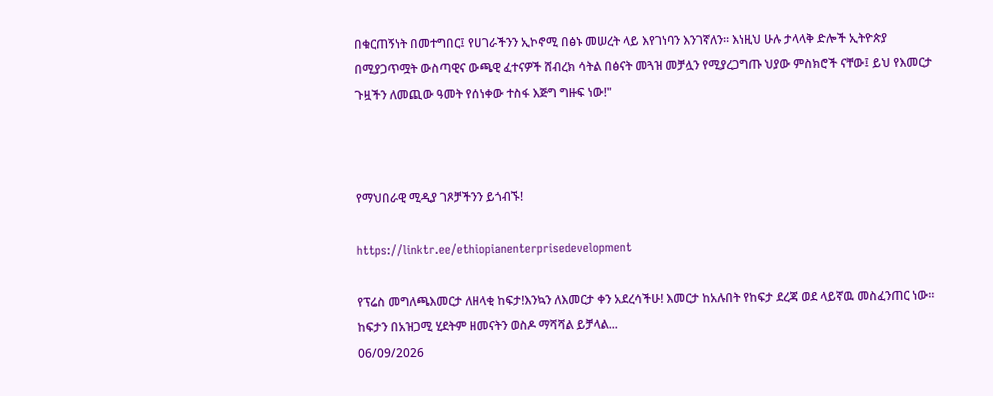በቁርጠኝነት በመተግበር፤ የሀገራችንን ኢኮኖሚ በፅኑ መሠረት ላይ እየገነባን እንገኛለን። እነዚህ ሁሉ ታላላቅ ድሎች ኢትዮጵያ በሚያጋጥሟት ውስጣዊና ውጫዊ ፈተናዎች ሸብረክ ሳትል በፅናት መጓዝ መቻሏን የሚያረጋግጡ ህያው ምስክሮች ናቸው፤ ይህ የእመርታ ጉዟችን ለመጪው ዓመት የሰነቀው ተስፋ እጅግ ግዙፍ ነው!"



የማህበራዊ ሚዲያ ገጾቻችንን ይጎብኙ!

https://linktr.ee/ethiopianenterprisedevelopment

የፕሬስ መግለጫእመርታ ለዘላቂ ከፍታ!እንኳን ለእመርታ ቀን አደረሳችሁ! እመርታ ከአሉበት የከፍታ ደረጃ ወደ ላይኛዉ መስፈንጠር ነው፡፡ ከፍታን በአዝጋሚ ሂደትም ዘመናትን ወስዶ ማሻሻል ይቻላል...
06/09/2026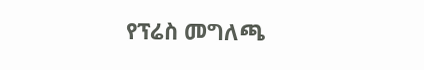የፕሬስ መግለጫ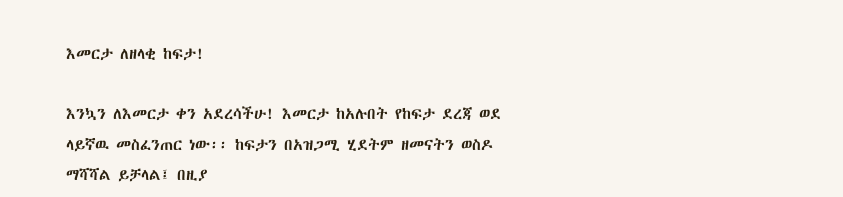እመርታ ለዘላቂ ከፍታ!

እንኳን ለእመርታ ቀን አደረሳችሁ! እመርታ ከአሉበት የከፍታ ደረጃ ወደ ላይኛዉ መስፈንጠር ነው፡፡ ከፍታን በአዝጋሚ ሂደትም ዘመናትን ወስዶ ማሻሻል ይቻላል፤ በዚያ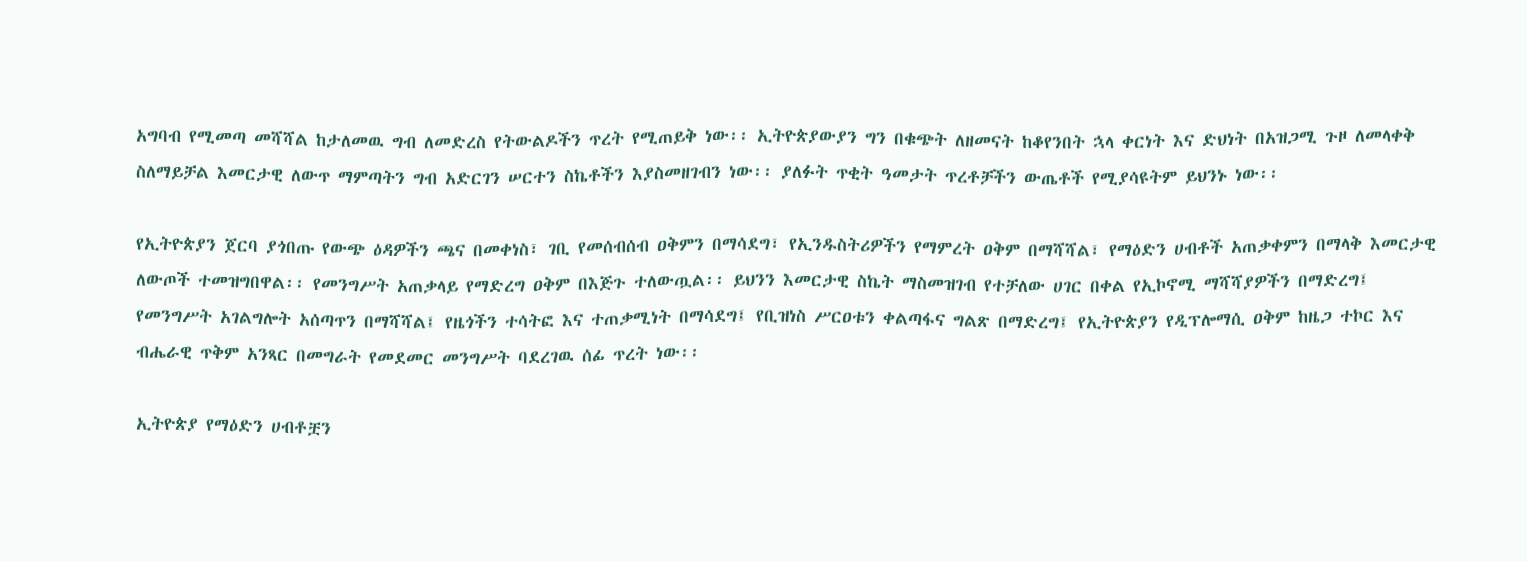አግባብ የሚመጣ መሻሻል ከታለመዉ ግብ ለመድረስ የትውልዶችን ጥረት የሚጠይቅ ነው፡፡ ኢትዮጵያውያን ግን በቁጭት ለዘመናት ከቆየንበት ኋላ ቀርነት እና ድህነት በአዝጋሚ ጉዞ ለመላቀቅ ስለማይቻል እመርታዊ ለውጥ ማምጣትን ግብ አድርገን ሠርተን ስኬቶችን እያስመዘገብን ነው፡፡ ያለፉት ጥቂት ዓመታት ጥረቶቻችን ውጤቶች የሚያሳዩትም ይህንኑ ነው፡፡

የኢትዮጵያን ጀርባ ያጎበጡ የውጭ ዕዳዎችን ጫና በመቀነስ፣ ገቢ የመሰብሰብ ዐቅምን በማሳደግ፣ የኢንዱስትሪዎችን የማምረት ዐቅም በማሻሻል፣ የማዕድን ሀብቶች አጠቃቀምን በማላቅ እመርታዊ ለውጦች ተመዝግበዋል፡፡ የመንግሥት አጠቃላይ የማድረግ ዐቅም በእጅጉ ተለውጧል፡፡ ይህንን እመርታዊ ስኬት ማስመዝገብ የተቻለው ሀገር በቀል የኢኮኖሚ ማሻሻያዎችን በማድረግ፤ የመንግሥት አገልግሎት አሰጣጥን በማሻሻል፤ የዜጎችን ተሳትፎ እና ተጠቃሚነት በማሳደግ፤ የቢዝነስ ሥርዐቱን ቀልጣፋና ግልጽ በማድረግ፤ የኢትዮጵያን የዲፕሎማሲ ዐቅም ከዜጋ ተኮር እና ብሔራዊ ጥቅም አንጻር በመግራት የመደመር መንግሥት ባደረገዉ ሰፊ ጥረት ነው፡፡

ኢትዮጵያ የማዕድን ሀብቶቿን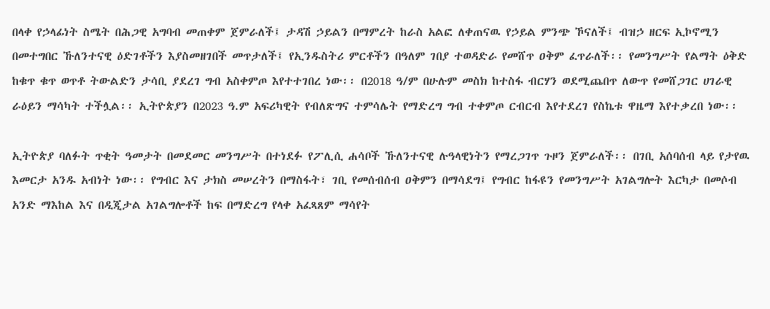በላቀ የኃላፊነት ስሜት በሕጋዊ አግባብ መጠቀም ጀምራለች፤ ታዳሽ ኃይልን በማምረት ከራስ አልፎ ለቀጠናዉ የኃይል ምንጭ ኾናለች፤ ብዝኃ ዘርፍ ኢኮኖሚን በመተግበር ኹለንተናዊ ዕድገቶችን እያስመዘገበች መጥታለች፤ የኢንዱስትሪ ምርቶችን በዓለም ገበያ ተወዳድራ የመሸጥ ዐቅም ፈጥራለች፡፡ የመንግሥት የልማት ዕቅድ ከቁጥ ቁጥ ወጥቶ ትውልድን ታሳቢ ያደረገ ግብ አስቀምጦ እየተተገበረ ነው፡፡ በ2018 ዓ/ም በሁሉም መስክ ከተስፋ ብርሃን ወደሚጨበጥ ለውጥ የመሸጋገር ሀገራዊ ራዕይን ማሳካት ተችሏል፡፡ ኢትዮጵያን በ2023 ዓ.ም አፍሪካዊት የብለጽግና ተምሳሌት የማድረግ ግብ ተቀምጦ ርብርብ እየተደረገ የስኬቱ ዋዜማ እየተቃረበ ነው፡፡

ኢትዮጵያ ባለፉት ጥቂት ዓመታት በመደመር መንግሥት በተነደፉ የፖሊሲ ሐሳቦች ኹለንተናዊ ሉዓላዊነትን የማረጋገጥ ጉዞን ጀምራለች፡፡ በገቢ አሰባሰብ ላይ የታየዉ እመርታ አንዱ አብነት ነው፡፡ የግብር እና ታክስ መሠረትን በማስፋት፣ ገቢ የመሰብሰብ ዐቅምን በማሳደግ፤ የግብር ከፋዩን የመንግሥት አገልግሎት እርካታ በመሶብ አንድ ማእከል እና በዲጂታል አገልግሎቶች ከፍ በማድረግ የላቀ አፈጻጸም ማሳየት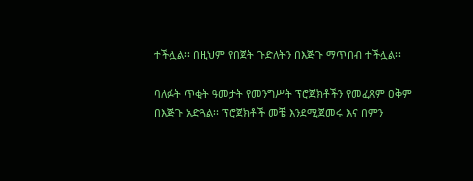ተችሏል፡፡ በዚህም የበጀት ጉድለትን በእጅጉ ማጥበብ ተችሏል፡፡

ባለፉት ጥቂት ዓመታት የመንግሥት ፕሮጀክቶችን የመፈጸም ዐቅም በእጅጉ አድጓል፡፡ ፕሮጀክቶች መቼ እንደሚጀመሩ እና በምን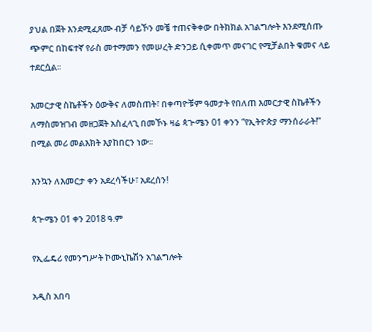ያህል በጀት እንደሚፈጸሙ ብቻ ሳይኾን መቼ ተጠናቅቀው በትክክል አገልግሎት እንደሚሰጡ ጭምር በከፍተኛ የራስ መተማመን የመሠረት ድንጋይ ሲቀመጥ መናገር የሚቻልበት ቁመና ላይ ተደርሷል፡፡

እመርታዊ ስኬቶችን ዕውቅና ለመስጠት፣ በቀጣዮቹም ዓመታት የበለጠ እመርታዊ ስኬቶችን ለማስመዝገብ መዘጋጀት አስፈላጊ በመኾኑ ዛሬ ጳጒሜን 01 ቀንን “የኢትዮጵያ ማንሰራራት!” በሚል መሪ መልእክት እያከበርን ነው፡፡

እንኳን ለእመርታ ቀን አደረሳችሁ፣ አደረሰን!

ጳጒሜን 01 ቀን 2018 ዓ.ም

የኢፌዴሪ የመንግሥት ኮሙኒኬሽን አገልግሎት

አዲስ አበባ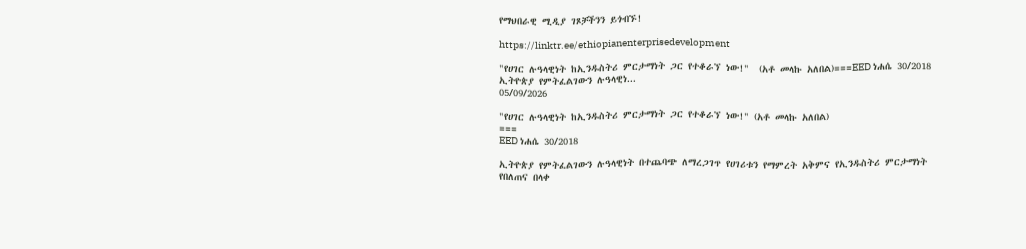የማህበራዊ ሚዲያ ገጾቻችንን ይጎብኙ!

https://linktr.ee/ethiopianenterprisedevelopment

"የሀገር ሉዓላዊነት ከኢንዱስትሪ ምርታማነት ጋር የተቆራኘ ነው!"  (አቶ መላኩ አለበል)===EED ነሐሴ 30/2018 ኢትዮጵያ የምትፈልገውን ሉዓላዊነ...
05/09/2026

"የሀገር ሉዓላዊነት ከኢንዱስትሪ ምርታማነት ጋር የተቆራኘ ነው!" (አቶ መላኩ አለበል)
===
EED ነሐሴ 30/2018

ኢትዮጵያ የምትፈልገውን ሉዓላዊነት በተጨባጭ ለማረጋገጥ የሀገሪቱን የማምረት አቅምና የኢንዱስትሪ ምርታማነት የበለጠና በላቀ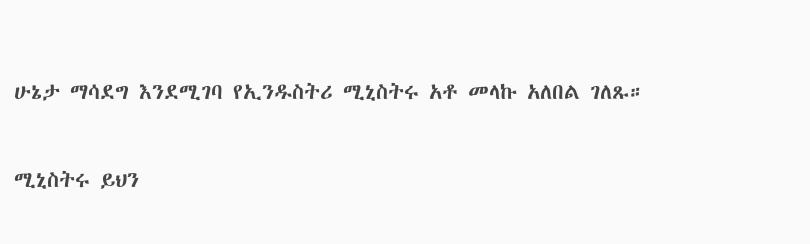ሁኔታ ማሳደግ እንደሚገባ የኢንዱስትሪ ሚኒስትሩ አቶ መላኩ አለበል ገለጹ።

ሚኒስትሩ ይህን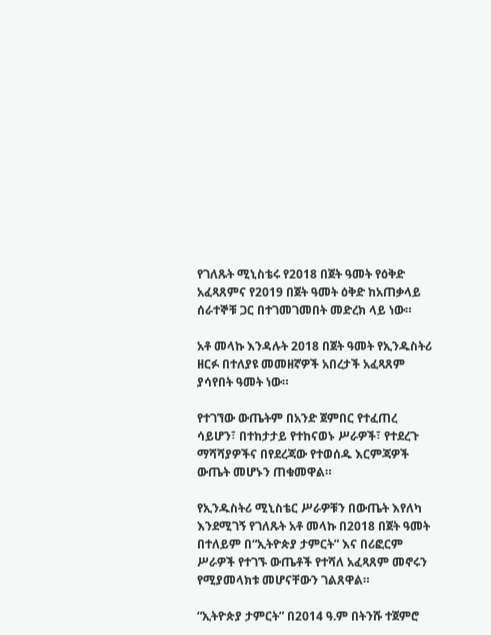የገለጹት ሚኒስቴሩ የ2018 በጀት ዓመት የዕቅድ አፈጻጸምና የ2019 በጀት ዓመት ዕቅድ ከአጠቃላይ ሰራተኞቹ ጋር በተገመገመበት መድረክ ላይ ነው።

አቶ መላኩ እንዳሉት 2018 በጀት ዓመት የኢንዱስትሪ ዘርፉ በተለያዩ መመዘኛዎች አበረታች አፈጻጸም ያሳየበት ዓመት ነው።

የተገኘው ውጤትም በአንድ ጀምበር የተፈጠረ ሳይሆን፣ በተከታታይ የተከናወኑ ሥራዎች፣ የተደረጉ ማሻሻያዎችና በየደረጃው የተወሰዱ እርምጃዎች ውጤት መሆኑን ጠቁመዋል።

የኢንዱስትሪ ሚኒስቴር ሥራዎቹን በውጤት እየለካ እንደሚገኝ የገለጹት አቶ መላኩ በ2018 በጀት ዓመት በተለይም በ“ኢትዮጵያ ታምርት” እና በሪፎርም ሥራዎች የተገኙ ውጤቶች የተሻለ አፈጻጸም መኖሩን የሚያመላክቱ መሆናቸውን ገልጸዋል።

“ኢትዮጵያ ታምርት” በ2014 ዓ.ም በትንሹ ተጀምሮ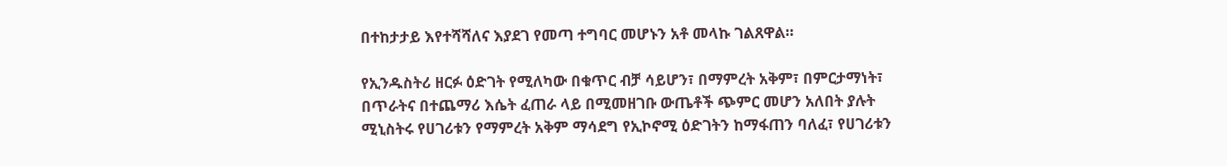በተከታታይ እየተሻሻለና እያደገ የመጣ ተግባር መሆኑን አቶ መላኩ ገልጸዋል።

የኢንዱስትሪ ዘርፉ ዕድገት የሚለካው በቁጥር ብቻ ሳይሆን፣ በማምረት አቅም፣ በምርታማነት፣ በጥራትና በተጨማሪ እሴት ፈጠራ ላይ በሚመዘገቡ ውጤቶች ጭምር መሆን አለበት ያሉት ሚኒስትሩ የሀገሪቱን የማምረት አቅም ማሳደግ የኢኮኖሚ ዕድገትን ከማፋጠን ባለፈ፣ የሀገሪቱን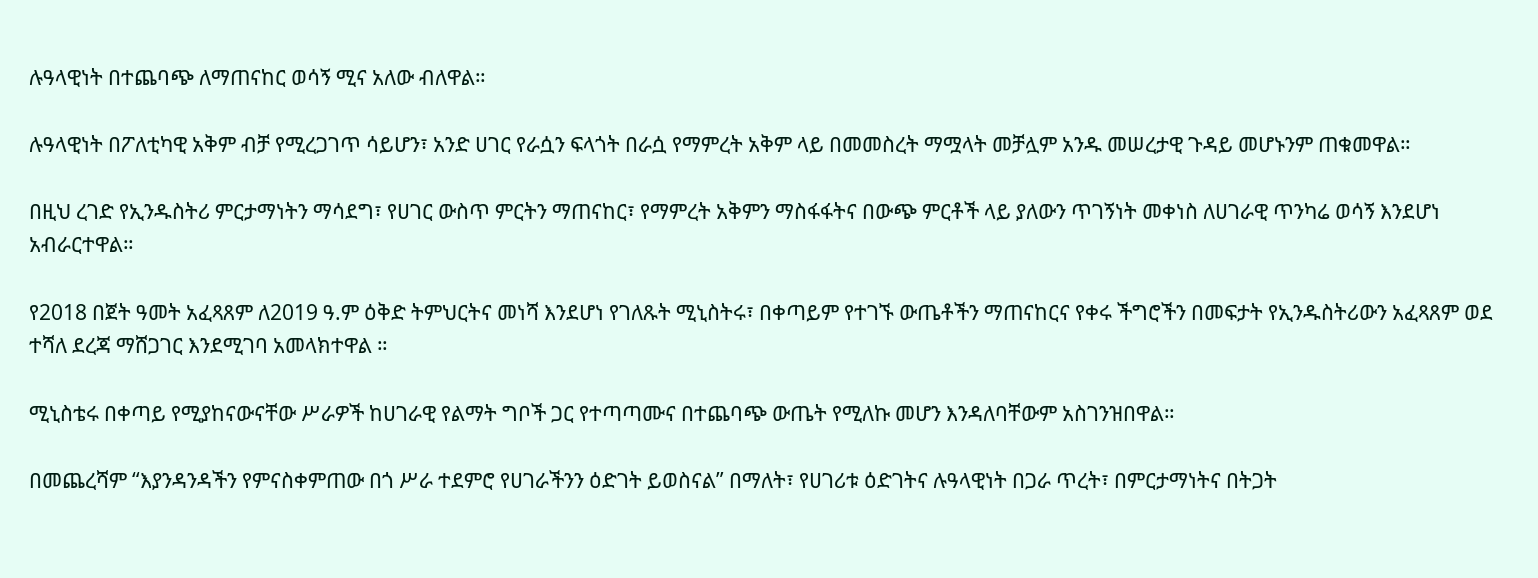ሉዓላዊነት በተጨባጭ ለማጠናከር ወሳኝ ሚና አለው ብለዋል።

ሉዓላዊነት በፖለቲካዊ አቅም ብቻ የሚረጋገጥ ሳይሆን፣ አንድ ሀገር የራሷን ፍላጎት በራሷ የማምረት አቅም ላይ በመመስረት ማሟላት መቻሏም አንዱ መሠረታዊ ጉዳይ መሆኑንም ጠቁመዋል።

በዚህ ረገድ የኢንዱስትሪ ምርታማነትን ማሳደግ፣ የሀገር ውስጥ ምርትን ማጠናከር፣ የማምረት አቅምን ማስፋፋትና በውጭ ምርቶች ላይ ያለውን ጥገኝነት መቀነስ ለሀገራዊ ጥንካሬ ወሳኝ እንደሆነ አብራርተዋል።

የ2018 በጀት ዓመት አፈጻጸም ለ2019 ዓ.ም ዕቅድ ትምህርትና መነሻ እንደሆነ የገለጹት ሚኒስትሩ፣ በቀጣይም የተገኙ ውጤቶችን ማጠናከርና የቀሩ ችግሮችን በመፍታት የኢንዱስትሪውን አፈጻጸም ወደ ተሻለ ደረጃ ማሸጋገር እንደሚገባ አመላክተዋል ።

ሚኒስቴሩ በቀጣይ የሚያከናውናቸው ሥራዎች ከሀገራዊ የልማት ግቦች ጋር የተጣጣሙና በተጨባጭ ውጤት የሚለኩ መሆን እንዳለባቸውም አስገንዝበዋል።

በመጨረሻም “እያንዳንዳችን የምናስቀምጠው በጎ ሥራ ተደምሮ የሀገራችንን ዕድገት ይወስናል” በማለት፣ የሀገሪቱ ዕድገትና ሉዓላዊነት በጋራ ጥረት፣ በምርታማነትና በትጋት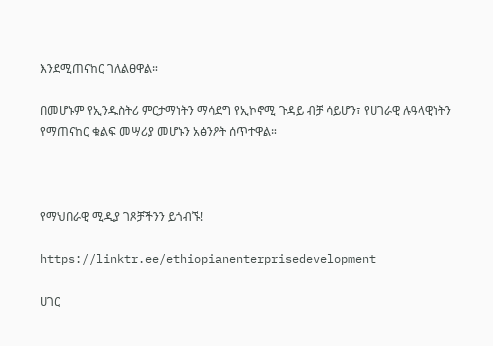እንደሚጠናከር ገለልፀዋል።

በመሆኑም የኢንዱስትሪ ምርታማነትን ማሳደግ የኢኮኖሚ ጉዳይ ብቻ ሳይሆን፣ የሀገራዊ ሉዓላዊነትን የማጠናከር ቁልፍ መሣሪያ መሆኑን አፅንዖት ሰጥተዋል።



የማህበራዊ ሚዲያ ገጾቻችንን ይጎብኙ!

https://linktr.ee/ethiopianenterprisedevelopment

ሀገር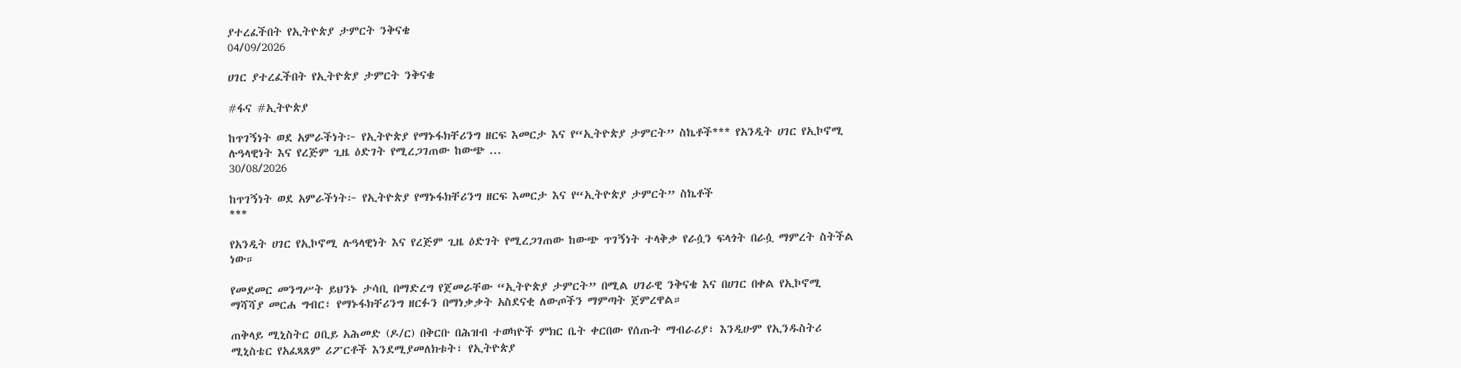ያተረፈችበት የኢትዮጵያ ታምርት ንቅናቄ
04/09/2026

ሀገር ያተረፈችበት የኢትዮጵያ ታምርት ንቅናቄ

#ፋና #ኢትዮጵያ

ከጥገኝነት ወደ አምራችነት፦ የኢትዮጵያ የማኑፋክቸሪንግ ዘርፍ እመርታ እና የ“ኢትዮጵያ ታምርት” ስኬቶች*** የአንዲት ሀገር የኢኮኖሚ ሉዓላዊነት እና የረጅም ጊዜ ዕድገት የሚረጋገጠው ከውጭ ...
30/08/2026

ከጥገኝነት ወደ አምራችነት፦ የኢትዮጵያ የማኑፋክቸሪንግ ዘርፍ እመርታ እና የ“ኢትዮጵያ ታምርት” ስኬቶች
***

የአንዲት ሀገር የኢኮኖሚ ሉዓላዊነት እና የረጅም ጊዜ ዕድገት የሚረጋገጠው ከውጭ ጥገኝነት ተላቅቃ የራሷን ፍላጎት በራሷ ማምረት ስትችል ነው።

የመደመር መንግሥት ይህንኑ ታሳቢ በማድረግ የጀመራቸው “ኢትዮጵያ ታምርት” በሚል ሀገራዊ ንቅናቄ እና በሀገር በቀል የኢኮኖሚ ማሻሻያ መርሐ ግብር፣ የማኑፋክቸሪንግ ዘርፉን በማነቃቃት አስደናቂ ለውጦችን ማምጣት ጀምረዋል።

ጠቅላይ ሚኒስትር ዐቢይ አሕመድ (ዶ/ር) በቅርቡ በሕዝብ ተወካዮች ምክር ቤት ቀርበው የሰጡት ማብራሪያ፣ እንዲሁም የኢንዱስትሪ ሚኒስቴር የአፈጻጸም ሪፖርቶች እንደሚያመለክቱት፣ የኢትዮጵያ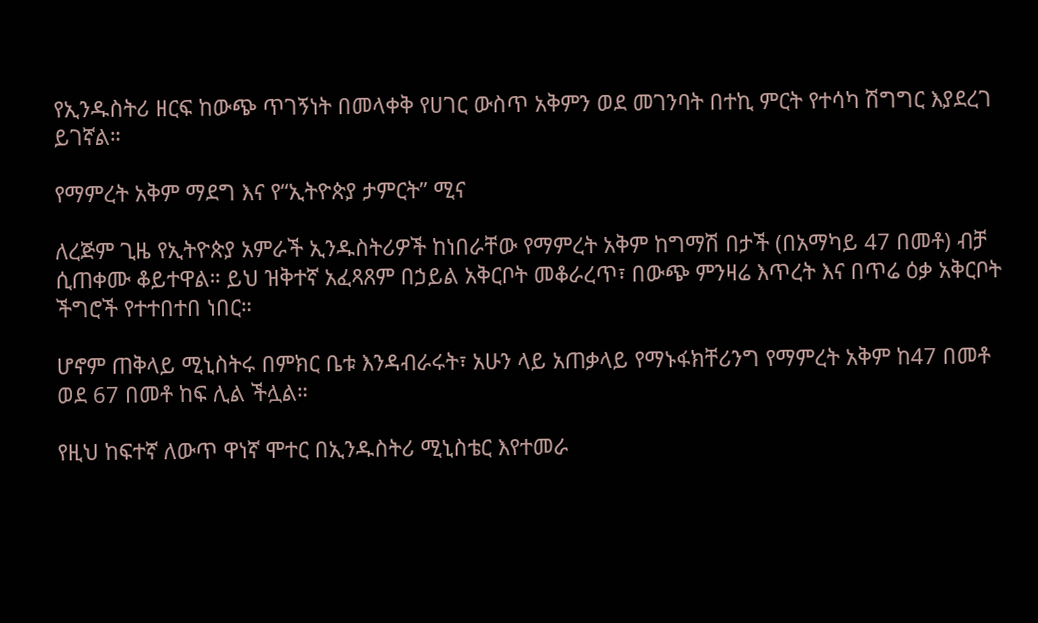የኢንዱስትሪ ዘርፍ ከውጭ ጥገኝነት በመላቀቅ የሀገር ውስጥ አቅምን ወደ መገንባት በተኪ ምርት የተሳካ ሽግግር እያደረገ ይገኛል።

የማምረት አቅም ማደግ እና የ“ኢትዮጵያ ታምርት” ሚና

ለረጅም ጊዜ የኢትዮጵያ አምራች ኢንዱስትሪዎች ከነበራቸው የማምረት አቅም ከግማሽ በታች (በአማካይ 47 በመቶ) ብቻ ሲጠቀሙ ቆይተዋል። ይህ ዝቅተኛ አፈጻጸም በኃይል አቅርቦት መቆራረጥ፣ በውጭ ምንዛሬ እጥረት እና በጥሬ ዕቃ አቅርቦት ችግሮች የተተበተበ ነበር።

ሆኖም ጠቅላይ ሚኒስትሩ በምክር ቤቱ እንዳብራሩት፣ አሁን ላይ አጠቃላይ የማኑፋክቸሪንግ የማምረት አቅም ከ47 በመቶ ወደ 67 በመቶ ከፍ ሊል ችሏል።

የዚህ ከፍተኛ ለውጥ ዋነኛ ሞተር በኢንዱስትሪ ሚኒስቴር እየተመራ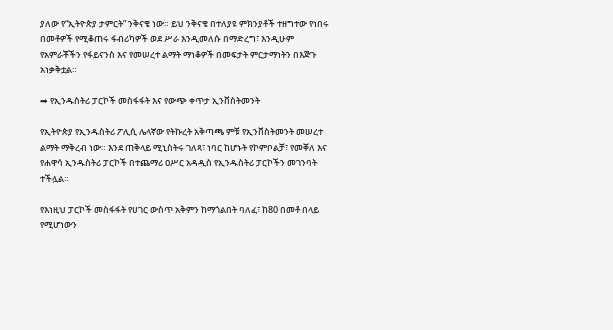ያለው የ“ኢትዮጵያ ታምርት” ንቅናቄ ነው። ይህ ንቅናቄ በተለያዩ ምክንያቶች ተዘግተው የነበሩ በመቶዎች የሚቆጠሩ ፋብሪካዎች ወደ ሥራ እንዲመለሱ በማድረግ፣ እንዲሁም የአምራቾችን የፋይናንስ እና የመሠረተ ልማት ማነቆዎች በመፍታት ምርታማነትን በእጅጉ አነቃቅቷል።

➡ የኢንዱስትሪ ፓርኮች መስፋፋት እና የውጭ ቀጥታ ኢንቨስትመንት

የኢትዮጵያ የኢንዱስትሪ ፖሊሲ ሌላኛው የትኩረት አቅጣጫ ምቹ የኢንቨስትመንት መሠረተ ልማት ማቅረብ ነው። እንደ ጠቅላይ ሚኒስትሩ ገለጻ፣ ነባር ከሆኑት የኮምቦልቻ፣ የመቐለ እና የሐዋሳ ኢንዱስትሪ ፓርኮች በተጨማሪ ዐሥር አዳዲስ የኢንዱስትሪ ፓርኮችን መገንባት ተችሏል።

የእነዚህ ፓርኮች መስፋፋት የሀገር ውስጥ አቅምን ከማጎልበት ባለፈ፣ ከ80 በመቶ በላይ የሚሆነውን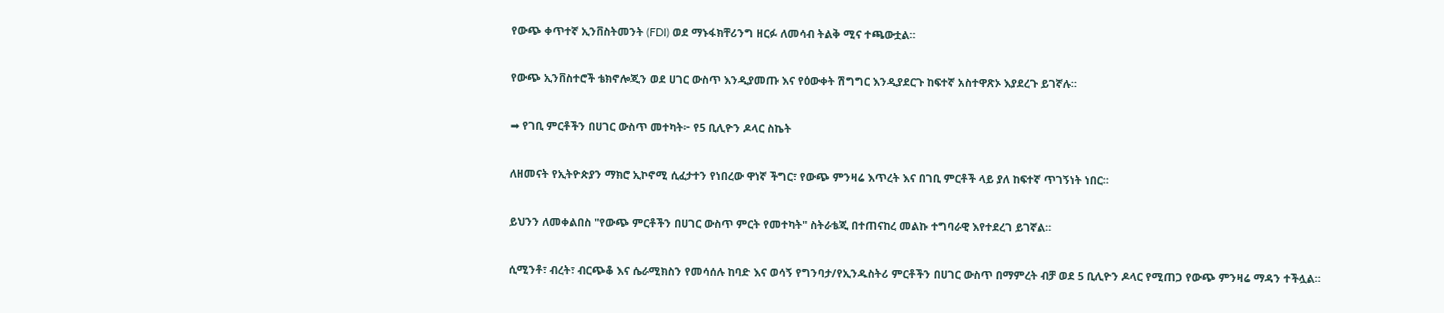የውጭ ቀጥተኛ ኢንቨስትመንት (FDI) ወደ ማኑፋክቸሪንግ ዘርፉ ለመሳብ ትልቅ ሚና ተጫውቷል።

የውጭ ኢንቨስተሮች ቴክኖሎጂን ወደ ሀገር ውስጥ እንዲያመጡ እና የዕውቀት ሽግግር እንዲያደርጉ ከፍተኛ አስተዋጽኦ እያደረጉ ይገኛሉ።

➡ የገቢ ምርቶችን በሀገር ውስጥ መተካት፦ የ5 ቢሊዮን ዶላር ስኬት

ለዘመናት የኢትዮጵያን ማክሮ ኢኮኖሚ ሲፈታተን የነበረው ዋነኛ ችግር፣ የውጭ ምንዛሬ እጥረት እና በገቢ ምርቶች ላይ ያለ ከፍተኛ ጥገኝነት ነበር።

ይህንን ለመቀልበስ "የውጭ ምርቶችን በሀገር ውስጥ ምርት የመተካት" ስትራቴጂ በተጠናከረ መልኩ ተግባራዊ እየተደረገ ይገኛል።

ሲሚንቶ፣ ብረት፣ ብርጭቆ እና ሴራሚክስን የመሳሰሉ ከባድ እና ወሳኝ የግንባታ/የኢንዱስትሪ ምርቶችን በሀገር ውስጥ በማምረት ብቻ ወደ 5 ቢሊዮን ዶላር የሚጠጋ የውጭ ምንዛሬ ማዳን ተችሏል።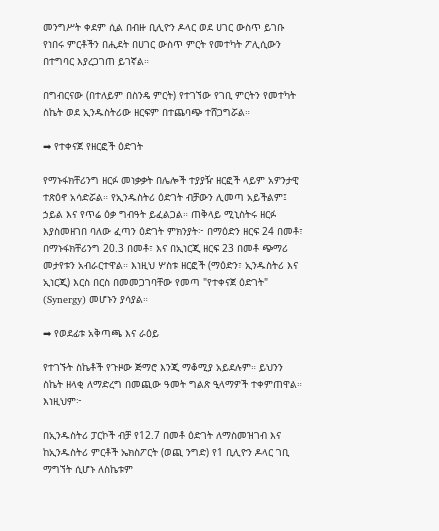መንግሥት ቀደም ሲል በብዙ ቢሊዮን ዶላር ወደ ሀገር ውስጥ ይገቡ የነበሩ ምርቶችን በሒደት በሀገር ውስጥ ምርት የመተካት ፖሊሲውን በተግባር እያረጋገጠ ይገኛል።

በግብርናው (በተለይም በስንዴ ምርት) የተገኘው የገቢ ምርትን የመተካት ስኬት ወደ ኢንዱስትሪው ዘርፍም በተጨባጭ ተሸጋግሯል።

➡ የተቀናጀ የዘርፎች ዕድገት

የማኑፋክቸሪንግ ዘርፉ መነቃቃት በሌሎች ተያያዥ ዘርፎች ላይም አዎንታዊ ተጽዕኖ አሳድሯል። የኢንዱስትሪ ዕድገት ብቻውን ሊመጣ አይችልም፤ ኃይል እና የጥሬ ዕቃ ግብዓት ይፈልጋል። ጠቅላይ ሚኒስትሩ ዘርፉ እያስመዘገበ ባለው ፈጣን ዕድገት ምክንያት፦ በማዕድን ዘርፍ 24 በመቶ፣ በማኑፋክቸሪንግ 20.3 በመቶ፣ እና በኢነርጂ ዘርፍ 23 በመቶ ጭማሪ መታየቱን አብራርተዋል። እነዚህ ሦስቱ ዘርፎች (ማዕድን፣ ኢንዱስትሪ እና ኢነርጂ) እርስ በርስ በመመጋገባቸው የመጣ "የተቀናጀ ዕድገት" (Synergy) መሆኑን ያሳያል።

➡ የወደፊቱ አቅጣጫ እና ራዕይ

የተገኙት ስኬቶች የጉዞው ጅማሮ እንጂ ማቆሚያ አይደሉም። ይህንን ስኬት ዘላቂ ለማድረግ በመጪው ዓመት ግልጽ ዒላማዎች ተቀምጠዋል። እነዚህም፦

በኢንዱስትሪ ፓርኮች ብቻ የ12.7 በመቶ ዕድገት ለማስመዝገብ እና ከኢንዱስትሪ ምርቶች ኤክስፖርት (ወጪ ንግድ) የ1 ቢሊዮን ዶላር ገቢ ማግኘት ሲሆኑ ለስኬቱም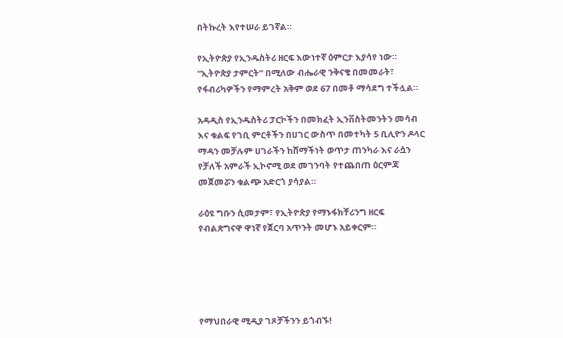በትኩረት እየተሠራ ይገኛል።

የኢትዮጵያ የኢንዱስትሪ ዘርፍ እውነተኛ ዕምርታ እያሳየ ነው። “ኢትዮጵያ ታምርት” በሚለው ብሔራዊ ንቅናቄ በመመራት፣ የፋብሪካዎችን የማምረት አቅም ወደ 67 በመቶ ማሳደግ ተችሏል።

አዳዲስ የኢንዱስትሪ ፓርኮችን በመክፈት ኢንቨስትመንትን መሳብ እና ቁልፍ የገቢ ምርቶችን በሀገር ውስጥ በመተካት 5 ቢሊዮን ዶላር ማዳን መቻሉም ሀገራችን ከሸማችነት ወጥታ ጠንካራ እና ራሷን የቻለች አምራች ኢኮኖሚ ወደ መገንባት የተጨበጠ ዕርምጃ መጀመሯን ቁልጭ አድርጎ ያሳያል።

ራዕዩ ግቡን ሲመታም፣ የኢትዮጵያ የማኑፋክቸሪንግ ዘርፍ የብልጽግናዋ ዋነኛ የጀርባ አጥንት መሆኑ አይቀርም።





የማህበራዊ ሚዲያ ገጾቻችንን ይጎብኙ!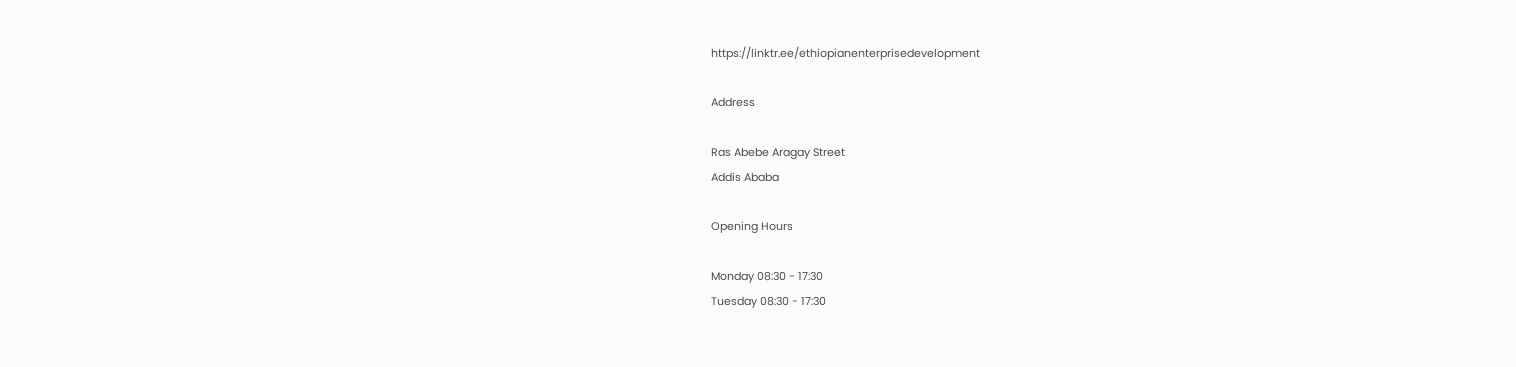https://linktr.ee/ethiopianenterprisedevelopment

Address

Ras Abebe Aragay Street
Addis Ababa

Opening Hours

Monday 08:30 - 17:30
Tuesday 08:30 - 17:30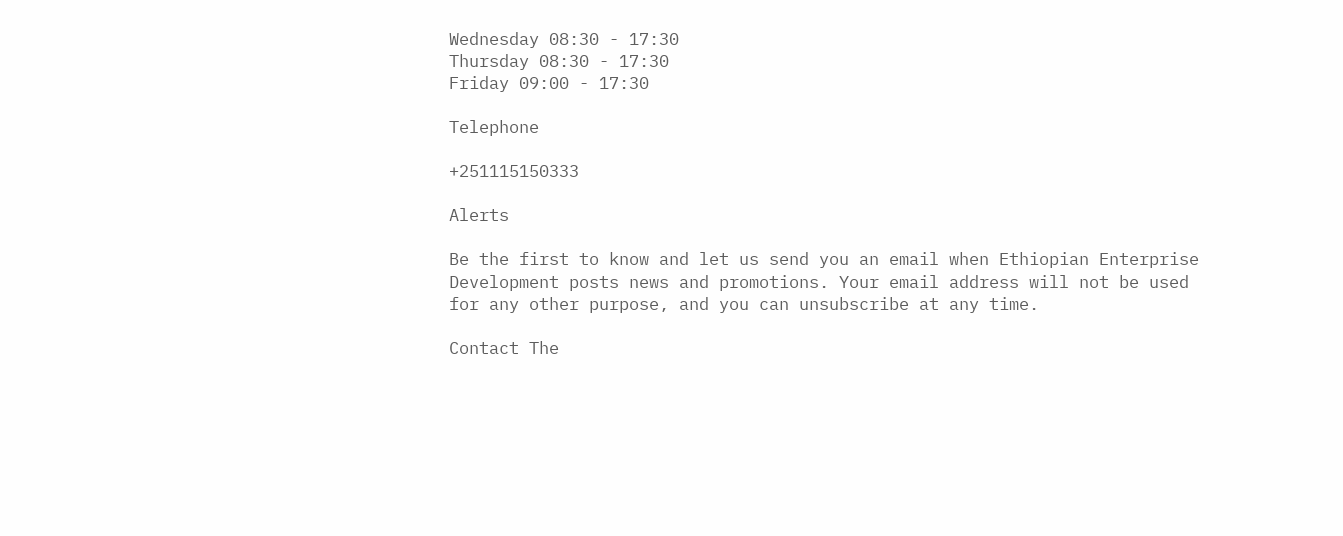Wednesday 08:30 - 17:30
Thursday 08:30 - 17:30
Friday 09:00 - 17:30

Telephone

+251115150333

Alerts

Be the first to know and let us send you an email when Ethiopian Enterprise Development posts news and promotions. Your email address will not be used for any other purpose, and you can unsubscribe at any time.

Contact The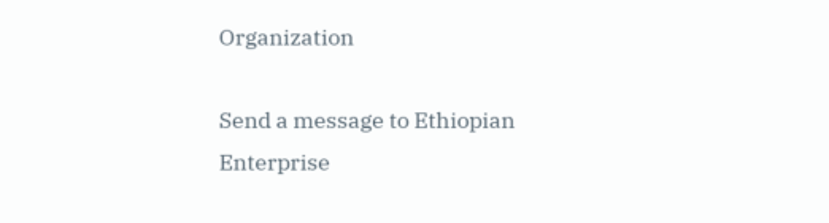Organization

Send a message to Ethiopian Enterprise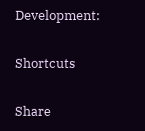Development:

Shortcuts

Share